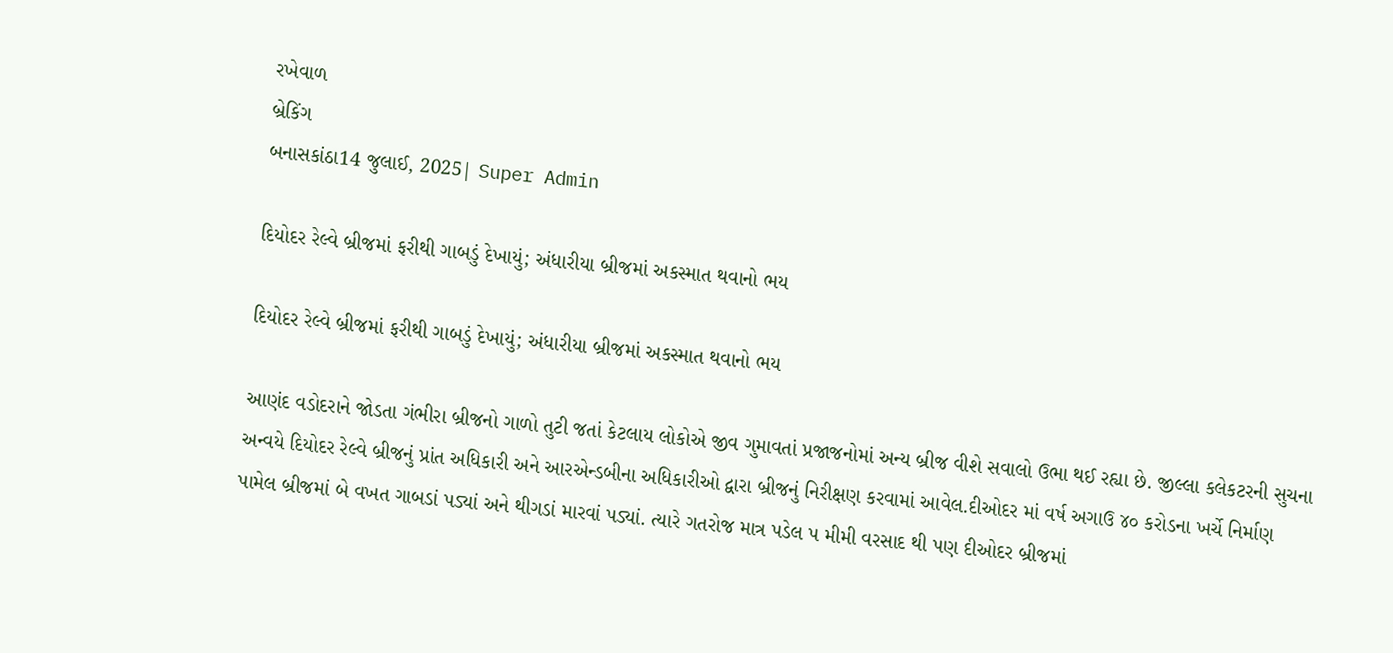રખેવાળ
બ્રેકિંગ
બનાસકાંઠા14 જુલાઈ, 2025| Super Admin

દિયોદર રેલ્વે બ્રીજમાં ફરીથી ગાબડું દેખાયું; અંધારીયા બ્રીજમાં અકસ્માત થવાનો ભય

દિયોદર રેલ્વે બ્રીજમાં ફરીથી ગાબડું દેખાયું; અંધારીયા બ્રીજમાં અકસ્માત થવાનો ભય

આણંદ વડોદરાને જોડતા ગંભીરા બ્રીજનો ગાળો તુટી જતાં કેટલાય લોકોએ જીવ ગુમાવતાં પ્રજાજનોમાં અન્ય બ્રીજ વીશે સવાલો ઉભા થઈ રહ્યા છે. જીલ્લા કલેકટરની સુચના અન્વયે દિયોદર રેલ્વે બ્રીજનું પ્રાંત અધિકારી અને આરએન્ડબીના અધિકારીઓ દ્વારા બ્રીજનું નિરીક્ષણ કરવામાં આવેલ.દીઓદર માં વર્ષ અગાઉ ૪૦ કરોડના ખર્ચે નિર્માણ પામેલ બ્રીજમાં બે વખત ગાબડાં પડ્યાં અને થીગડાં મારવાં પડ્યાં. ત્યારે ગતરોજ માત્ર પડેલ પ મીમી વરસાદ થી પણ દીઓદર બ્રીજમાં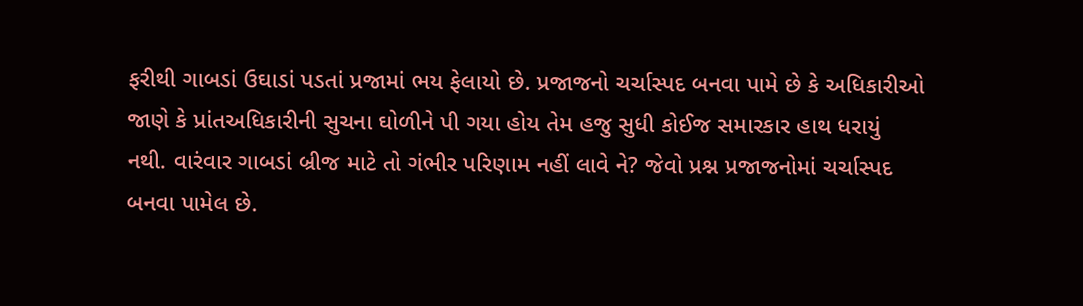ફરીથી ગાબડાં ઉઘાડાં પડતાં પ્રજામાં ભય ફેલાયો છે. પ્રજાજનો ચર્ચાસ્પદ બનવા પામે છે કે અધિકારીઓ જાણે કે પ્રાંતઅધિકારીની સુચના ઘોળીને પી ગયા હોય તેમ હજુ સુધી કોઈજ સમારકાર હાથ ધરાયું નથી. વારંવાર ગાબડાં બ્રીજ માટે તો ગંભીર પરિણામ નહીં લાવે ને? જેવો પ્રશ્ન પ્રજાજનોમાં ચર્ચાસ્પદ બનવા પામેલ છે.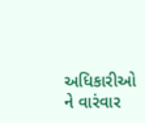અધિકારીઓ ને વારંવાર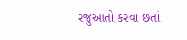રજુઆતો કરવા છતાં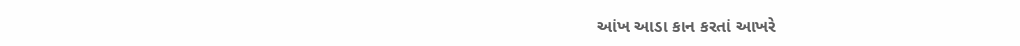આંખ આડા કાન કરતાં આખરે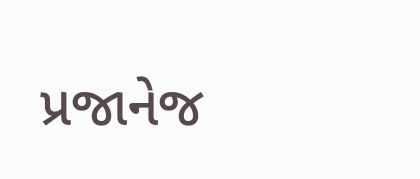પ્રજાનેજ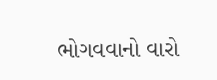ભોગવવાનો વારો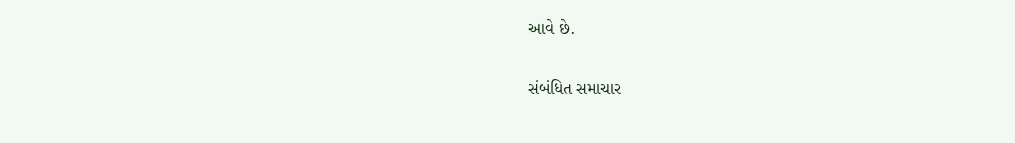આવે છે.

સંબંધિત સમાચાર